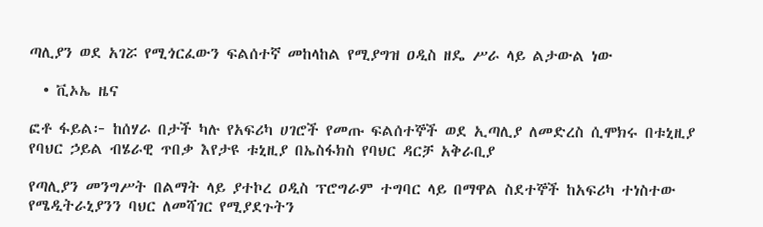ጣሊያን ወደ አገሯ የሚጎርፈውን ፍልሰተኛ መከላከል የሚያግዝ ዐዲስ ዘዴ ሥራ ላይ ልታውል ነው

  • ቪኦኤ ዜና

ፎቶ ፋይል፦ ከሰሃራ በታች ካሉ የአፍሪካ ሀገሮች የመጡ ፍልሰተኞች ወደ ኢጣሊያ ለመድረስ ሲሞክሩ በቱኒዚያ የባህር ኃይል ብሄራዊ ጥበቃ እየታዩ ቱኒዚያ በኤስፋክስ የባህር ዳርቻ አቅራቢያ

የጣሊያን መንግሥት በልማት ላይ ያተኮረ ዐዲስ ፕሮግራም ተግባር ላይ በማዋል ስደተኞች ከአፍሪካ ተነስተው የሜዲትራኒያንን ባህር ለመሻገር የሚያደጉትን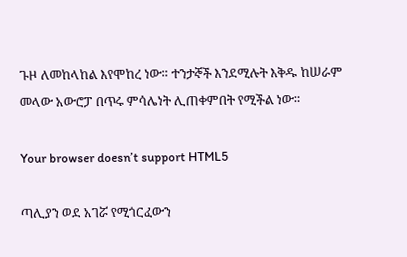ጉዞ ለመከላከል እየሞከረ ነው። ተንታኞች እንደሚሉት እቅዱ ከሠራም መላው አውሮፓ በጥሩ ምሳሌነት ሊጠቀምበት የሚችል ነው።

Your browser doesn’t support HTML5

ጣሊያን ወደ አገሯ የሚጎርፈውን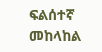ፍልሰተኛ መከላከል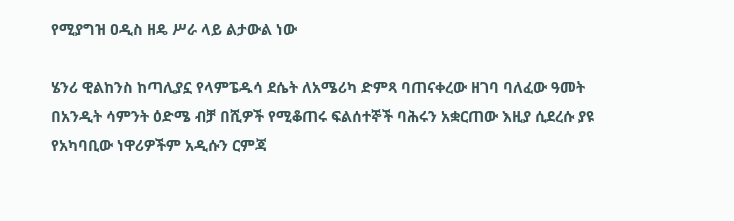የሚያግዝ ዐዲስ ዘዴ ሥራ ላይ ልታውል ነው

ሄንሪ ዊልከንስ ከጣሊያኗ የላምፔዱሳ ደሴት ለአሜሪካ ድምጻ ባጠናቀረው ዘገባ ባለፈው ዓመት በአንዲት ሳምንት ዕድሜ ብቻ በሺዎች የሚቆጠሩ ፍልሰተኞች ባሕሩን አቋርጠው እዚያ ሲደረሱ ያዩ የአካባቢው ነዋሪዎችም አዲሱን ርምጃ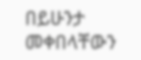በይሁንታ መቀበላቸውን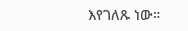እየገለጹ ነው።